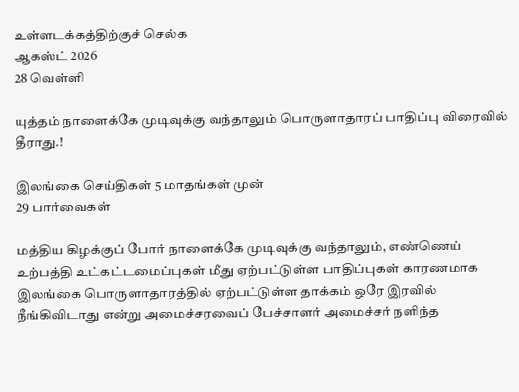உள்ளடக்கத்திற்குச் செல்க
ஆகஸ்ட் 2026
28 வெள்ளி

யுத்தம் நாளைக்கே முடிவுக்கு வந்தாலும் பொருளாதாரப் பாதிப்பு விரைவில் தீராது.!

இலங்கை செய்திகள் 5 மாதங்கள் முன்
29 பார்வைகள்

மத்திய கிழக்குப் போர் நாளைக்கே முடிவுக்கு வந்தாலும், எண்ணெய் உற்பத்தி உட்கட்டமைப்புகள் மீது ஏற்பட்டுள்ள பாதிப்புகள் காரணமாக இலங்கை பொருளாதாரத்தில் ஏற்பட்டுள்ள தாக்கம் ஒரே இரவில் நீங்கிவிடாது என்று அமைச்சரவைப் பேச்சாளர் அமைச்சர் நளிந்த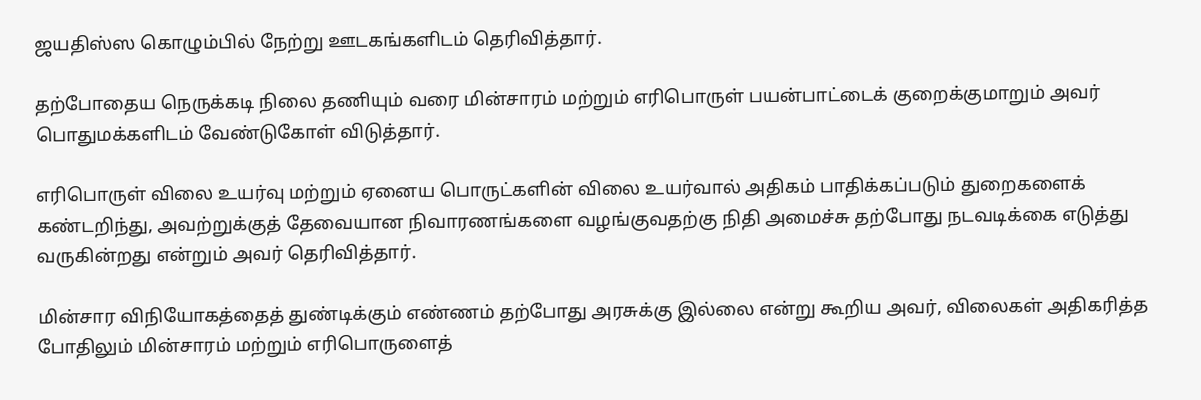ஜயதிஸ்ஸ கொழும்பில் நேற்று ஊடகங்களிடம் தெரிவித்தார்.

தற்போதைய நெருக்கடி நிலை தணியும் வரை மின்சாரம் மற்றும் எரிபொருள் பயன்பாட்டைக் குறைக்குமாறும் அவர் பொதுமக்களிடம் வேண்டுகோள் விடுத்தார்.

எரிபொருள் விலை உயர்வு மற்றும் ஏனைய பொருட்களின் விலை உயர்வால் அதிகம் பாதிக்கப்படும் துறைகளைக் கண்டறிந்து, அவற்றுக்குத் தேவையான நிவாரணங்களை வழங்குவதற்கு நிதி அமைச்சு தற்போது நடவடிக்கை எடுத்து வருகின்றது என்றும் அவர் தெரிவித்தார்.

மின்சார விநியோகத்தைத் துண்டிக்கும் எண்ணம் தற்போது அரசுக்கு இல்லை என்று கூறிய அவர், விலைகள் அதிகரித்த போதிலும் மின்சாரம் மற்றும் எரிபொருளைத்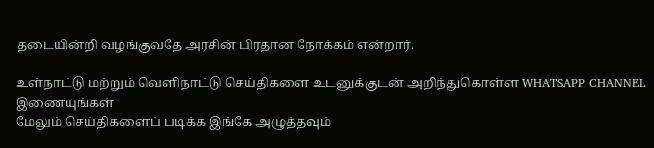தடையின்றி வழங்குவதே அரசின் பிரதான நோக்கம் என்றார்.

உள்நாட்டு மற்றும் வெளிநாட்டு செய்திகளை உடனுக்குடன் அறிந்துகொள்ள WHATSAPP CHANNEL இணையுங்கள்
மேலும் செய்திகளைப் படிக்க இங்கே அழுத்தவும்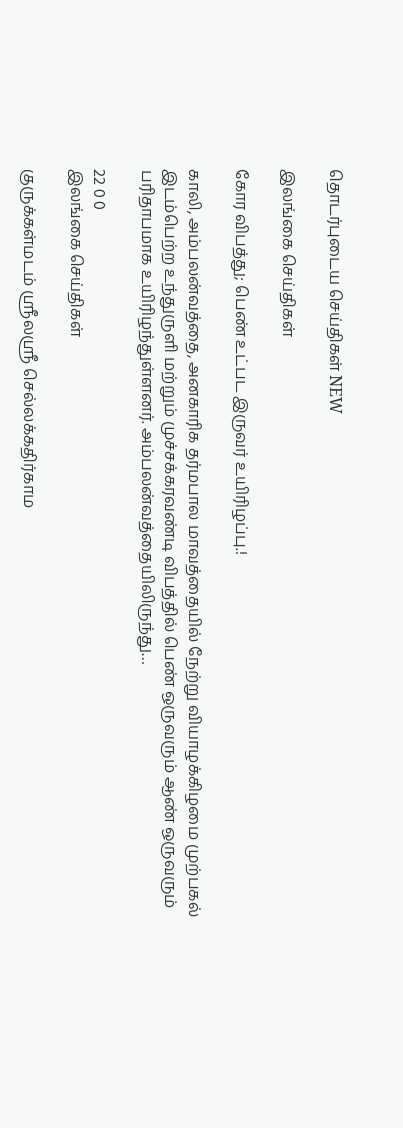தொடர்புடைய செய்திகள் NEW

இலங்கை செய்திகள்

கோர விபத்து; பெண் உட்பட இருவர் உயிரிழப்பு.!

காலி, அம்பலன்வத்தை, அனகாரிக தர்மபால மாவத்தையில் நேற்று வியாழக்கிழமை முற்பகல் இடம்பெற்ற உந்துருளி மற்றும் முச்சக்கரவண்டி விபத்தில் பெண் ஒருவரும் ஆண் ஒருவரும் பரிதாபமாக உயிரிழந்துள்ளனர். அம்பலன்வத்தையிலிருந்து…

22 0 0
இலங்கை செய்திகள்

குருக்கள்மடம் ஸ்ரீலஸ்ரீ செல்லக்கதிர்காம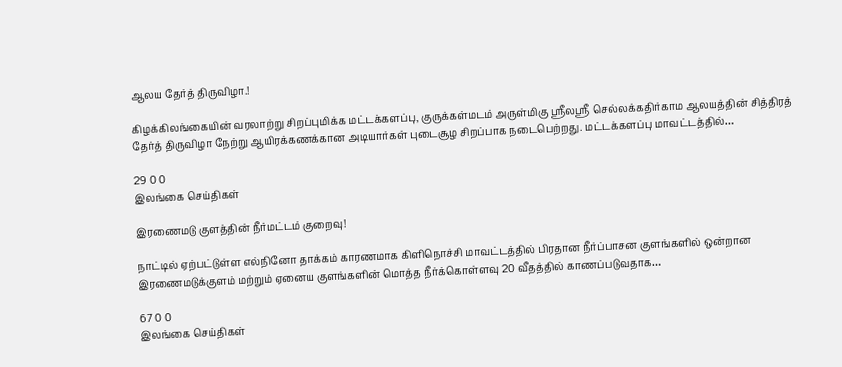ஆலய தேர்த் திருவிழா.!

கிழக்கிலங்கையின் வரலாற்று சிறப்புமிக்க மட்டக்களப்பு, குருக்கள்மடம் அருள்மிகு ஸ்ரீலஸ்ரீ செல்லக்கதிர்காம ஆலயத்தின் சித்திரத் தேர்த் திருவிழா நேற்று ஆயிரக்கணக்கான அடியார்கள் புடைசூழ சிறப்பாக நடைபெற்றது. மட்டக்களப்பு மாவட்டத்தில்…

29 0 0
இலங்கை செய்திகள்

இரணைமடு குளத்தின் நீர்மட்டம் குறைவு!

நாட்டில் ஏற்பட்டுள்ள எல்நினோ தாக்கம் காரணமாக கிளிநொச்சி மாவட்டத்தில் பிரதான நீர்ப்பாசன குளங்களில் ஒன்றான இரணைமடுக்குளம் மற்றும் ஏனைய குளங்களின் மொத்த நீர்க்கொள்ளவு 20 வீதத்தில் காணப்படுவதாக…

67 0 0
இலங்கை செய்திகள்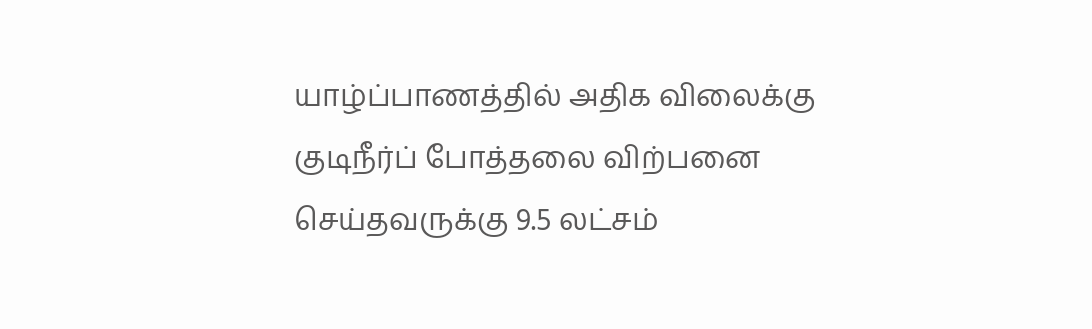யாழ்ப்பாணத்தில் அதிக விலைக்கு குடிநீர்ப் போத்தலை விற்பனை செய்தவருக்கு 9.5 லட்சம்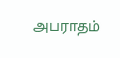அபராதம்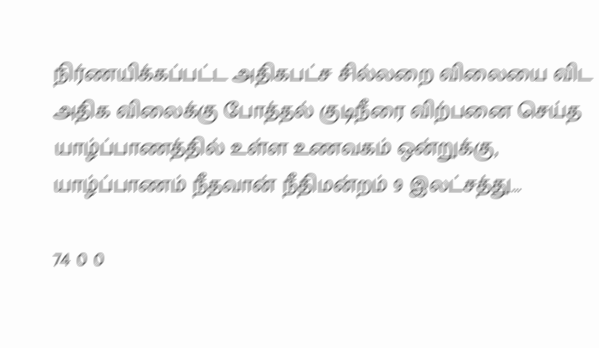நிர்ணயிக்கப்பட்ட அதிகபட்ச சில்லறை விலையை விட அதிக விலைக்கு போத்தல் குடிநீரை விற்பனை செய்த யாழ்ப்பாணத்தில் உள்ள உணவகம் ஒன்றுக்கு, யாழ்ப்பாணம் நீதவான் நீதிமன்றம் 9 இலட்சத்து…

74 0 0